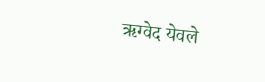ऋग्वेद येवले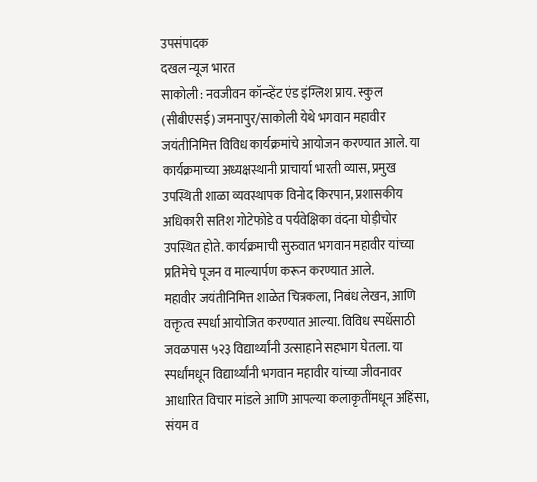उपसंपादक
दखल न्यूज भारत
साकोली : नवजीवन कॉन्व्हेंट एंड इंग्लिश प्राय. स्कुल (सीबीएसई) जमनापुर/साकोली येथे भगवान महावीर जयंतीनिमित्त विविध कार्यक्रमांचे आयोजन करण्यात आले. या कार्यक्रमाच्या अध्यक्षस्थानी प्राचार्या भारती व्यास, प्रमुख उपस्थिती शाळा व्यवस्थापक विनोद किरपान, प्रशासकीय अधिकारी सतिश गोटेफोडे व पर्यवेक्षिका वंदना घोड़ीचोर उपस्थित होते. कार्यक्रमाची सुरुवात भगवान महावीर यांच्या प्रतिमेचे पूजन व माल्यार्पण करून करण्यात आले.
महावीर जयंतीनिमित्त शाळेत चित्रकला, निबंध लेखन, आणि वक्तृत्व स्पर्धा आयोजित करण्यात आल्या. विविध स्पर्धेसाठी जवळपास ५२३ विद्यार्थ्यांनी उत्साहाने सहभाग घेतला. या स्पर्धांमधून विद्यार्थ्यांनी भगवान महावीर यांच्या जीवनावर आधारित विचार मांडले आणि आपल्या कलाकृतींमधून अहिंसा, संयम व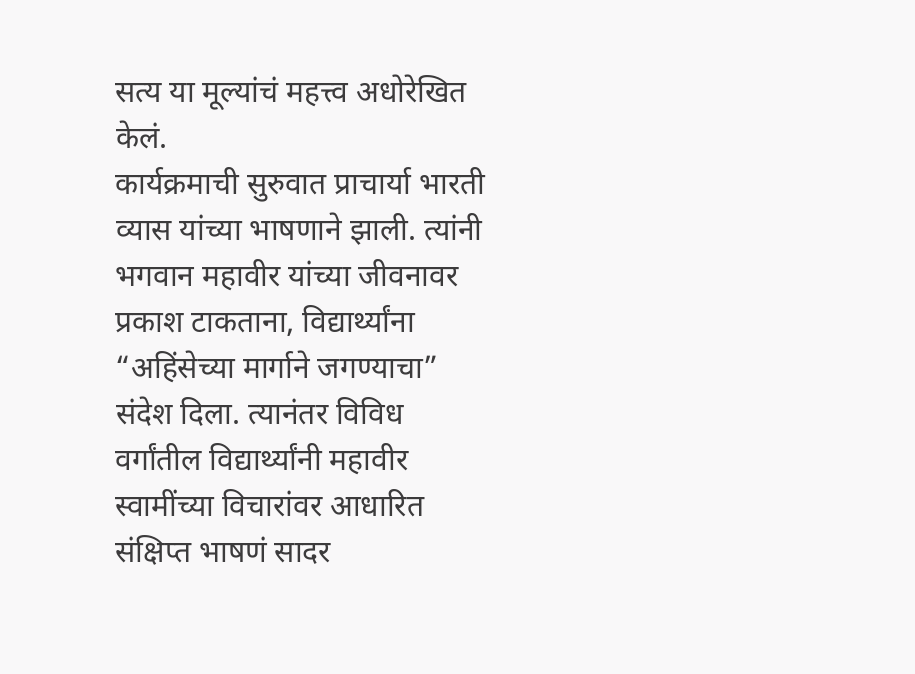सत्य या मूल्यांचं महत्त्व अधोरेखित केलं.
कार्यक्रमाची सुरुवात प्राचार्या भारती व्यास यांच्या भाषणाने झाली. त्यांनी भगवान महावीर यांच्या जीवनावर प्रकाश टाकताना, विद्यार्थ्यांना “अहिंसेच्या मार्गाने जगण्याचा” संदेश दिला. त्यानंतर विविध वर्गांतील विद्यार्थ्यांनी महावीर स्वामींच्या विचारांवर आधारित संक्षिप्त भाषणं सादर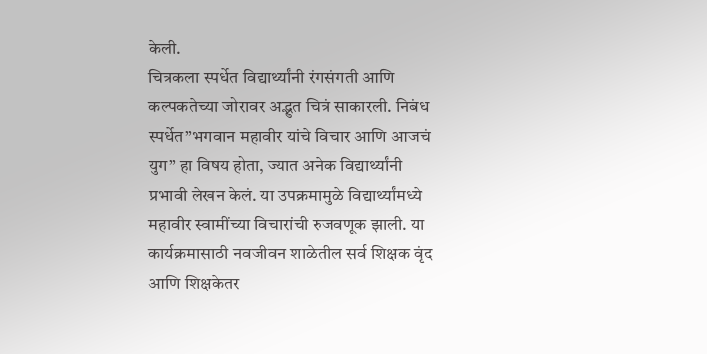केली.
चित्रकला स्पर्धेत विद्यार्थ्यांनी रंगसंगती आणि कल्पकतेच्या जोरावर अद्भुत चित्रं साकारली. निबंध स्पर्धेत”भगवान महावीर यांचे विचार आणि आजचं युग” हा विषय होता, ज्यात अनेक विद्यार्थ्यांनी प्रभावी लेखन केलं. या उपक्रमामुळे विद्यार्थ्यांमध्ये महावीर स्वामींच्या विचारांची रुजवणूक झाली. या कार्यक्रमासाठी नवजीवन शाळेतील सर्व शिक्षक वृंद आणि शिक्षकेतर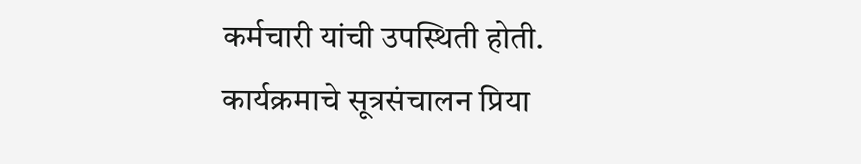कर्मचारी यांची उपस्थिती होती.
कार्यक्रमाचे सूत्रसंचालन प्रिया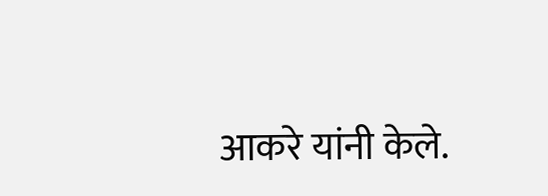आकरे यांनी केले.